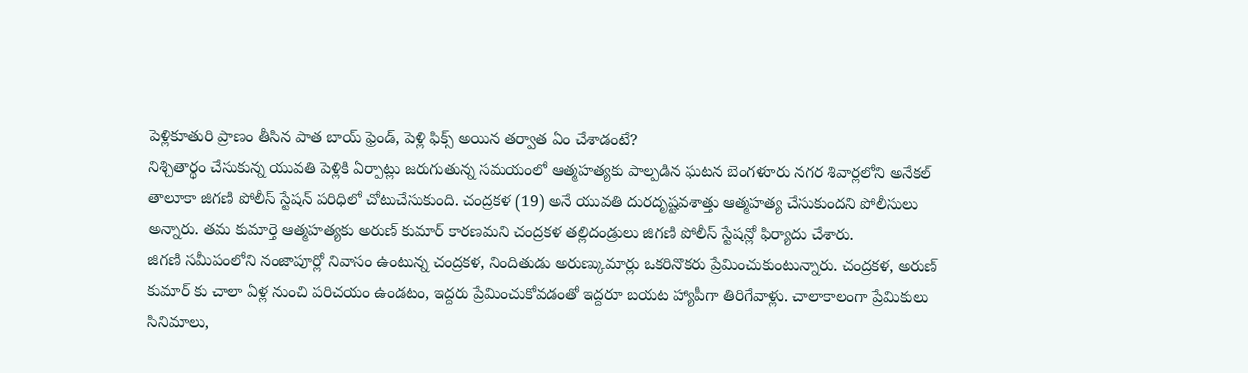పెళ్లికూతురి ప్రాణం తీసిన పాత బాయ్ ఫ్రెండ్, పెళ్లి ఫిక్స్ అయిన తర్వాత ఏం చేశాడంటే?
నిశ్చితార్థం చేసుకున్న యువతి పెళ్లికి ఏర్పాట్లు జరుగుతున్న సమయంలో ఆత్మహత్యకు పాల్పడిన ఘటన బెంగళూరు నగర శివార్లలోని అనేకల్ తాలూకా జిగణి పోలీస్ స్టేషన్ పరిధిలో చోటుచేసుకుంది. చంద్రకళ (19) అనే యువతి దురదృష్టవశాత్తు ఆత్మహత్య చేసుకుందని పోలీసులు అన్నారు. తమ కుమార్తె ఆత్మహత్యకు అరుణ్ కుమార్ కారణమని చంద్రకళ తల్లిదండ్రులు జిగణి పోలీస్ స్టేషన్లో ఫిర్యాదు చేశారు.
జిగణి సమీపంలోని నంజాపూర్లో నివాసం ఉంటున్న చంద్రకళ, నిందితుడు అరుణ్కుమార్లు ఒకరినొకరు ప్రేమించుకుంటున్నారు. చంద్రకళ, అరుణ్ కుమార్ కు చాలా ఏళ్ల నుంచి పరిచయం ఉండటం, ఇద్దరు ప్రేమించుకోవడంతో ఇద్దరూ బయట హ్యాపీగా తిరిగేవాళ్లు. చాలాకాలంగా ప్రేమికులు సినిమాలు,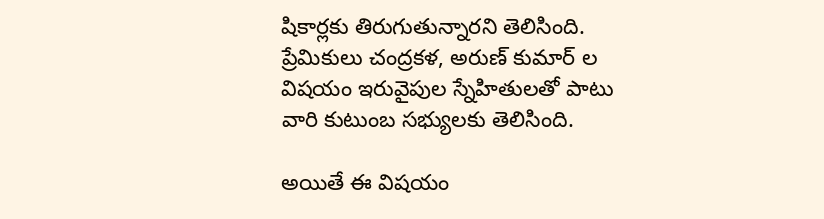షికార్లకు తిరుగుతున్నారని తెలిసింది. ప్రేమికులు చంద్రకళ, అరుణ్ కుమార్ ల విషయం ఇరువైపుల స్నేహితులతో పాటు వారి కుటుంబ సభ్యులకు తెలిసింది.

అయితే ఈ విషయం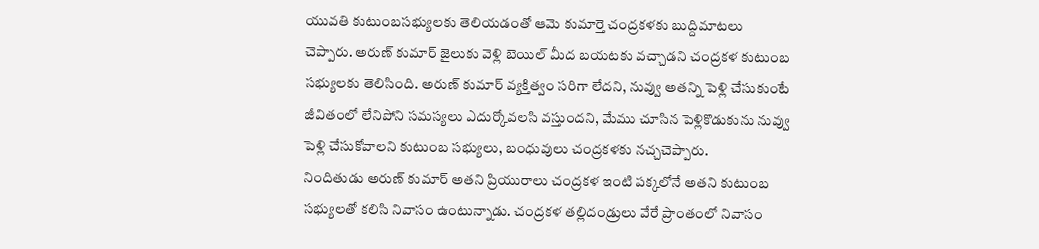యువతి కుటుంబసభ్యులకు తెలియడంతో ఆమె కుమార్తె చంద్రకళకు బుద్దిమాటలు చెప్పారు. అరుణ్ కుమార్ జైలుకు వెళ్లి బెయిల్ మీద బయటకు వచ్చాడని చంద్రకళ కుటుంబ సభ్యులకు తెలిసింది. అరుణ్ కుమార్ వ్యక్తిత్వం సరిగా లేదని, నువ్వు అతన్ని పెళ్లి చేసుకుంటే జీవితంలో లేనిపోని సమస్యలు ఎదుర్కోవలసి వస్తుందని, మేము చూసిన పెళ్లికొడుకును నువ్వు పెళ్లి చేసుకోవాలని కుటుంబ సభ్యులు, బంధువులు చంద్రకళకు నచ్చచెప్పారు.
నిందితుడు అరుణ్ కుమార్ అతని ప్రియురాలు చంద్రకళ ఇంటి పక్కలోనే అతని కుటుంబ సభ్యులతో కలిసి నివాసం ఉంటున్నాడు. చంద్రకళ తల్లిదండ్రులు వేరే ప్రాంతంలో నివాసం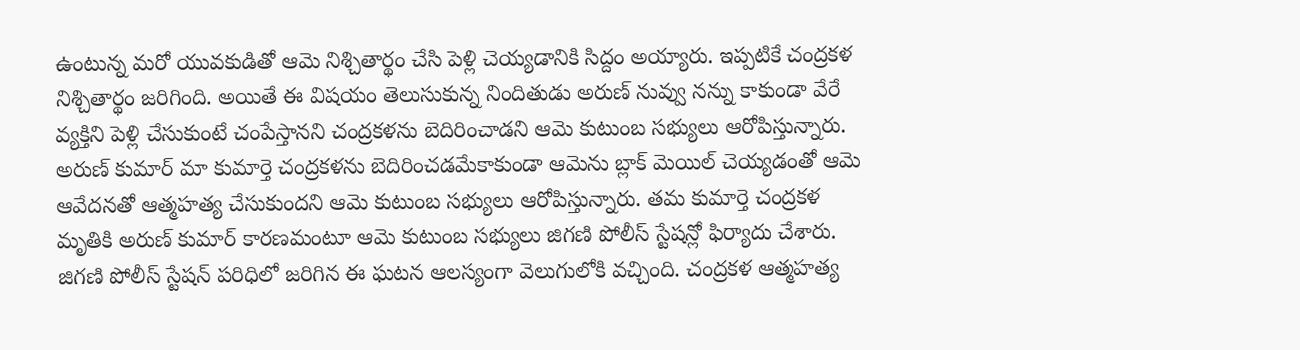ఉంటున్న మరో యువకుడితో ఆమె నిశ్చితార్థం చేసి పెళ్లి చెయ్యడానికి సిద్దం అయ్యారు. ఇప్పటికే చంద్రకళ నిశ్చితార్థం జరిగింది. అయితే ఈ విషయం తెలుసుకున్న నిందితుడు అరుణ్ నువ్వు నన్ను కాకుండా వేరే వ్యక్తిని పెళ్లి చేసుకుంటే చంపేస్తానని చంద్రకళను బెదిరించాడని ఆమె కుటుంబ సభ్యులు ఆరోపిస్తున్నారు.
అరుణ్ కుమార్ మా కుమార్తె చంద్రకళను బెదిరించడమేకాకుండా ఆమెను బ్లాక్ మెయిల్ చెయ్యడంతో ఆమె ఆవేదనతో ఆత్మహత్య చేసుకుందని ఆమె కుటుంబ సభ్యులు ఆరోపిస్తున్నారు. తమ కుమార్తె చంద్రకళ మృతికి అరుణ్ కుమార్ కారణమంటూ ఆమె కుటుంబ సభ్యులు జిగణి పోలీస్ స్టేషన్లో ఫిర్యాదు చేశారు. జిగణి పోలీస్ స్టేషన్ పరిధిలో జరిగిన ఈ ఘటన ఆలస్యంగా వెలుగులోకి వచ్చింది. చంద్రకళ ఆత్మహత్య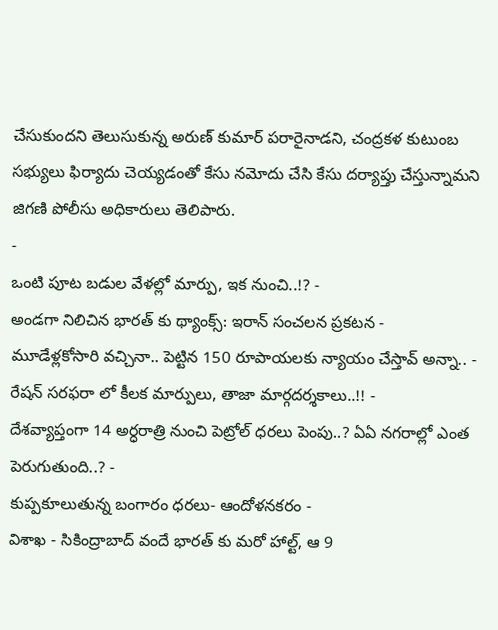చేసుకుందని తెలుసుకున్న అరుణ్ కుమార్ పరారైనాడని, చంద్రకళ కుటుంబ సభ్యులు ఫిర్యాదు చెయ్యడంతో కేసు నమోదు చేసి కేసు దర్యాప్తు చేస్తున్నామని జిగణి పోలీసు అధికారులు తెలిపారు.
-
ఒంటి పూట బడుల వేళల్లో మార్పు, ఇక నుంచి..!? -
అండగా నిలిచిన భారత్ కు థ్యాంక్స్: ఇరాన్ సంచలన ప్రకటన -
మూడేళ్లకోసారి వచ్చినా.. పెట్టిన 150 రూపాయలకు న్యాయం చేస్తావ్ అన్నా.. -
రేషన్ సరఫరా లో కీలక మార్పులు, తాజా మార్గదర్శకాలు..!! -
దేశవ్యాప్తంగా 14 అర్ధరాత్రి నుంచి పెట్రోల్ ధరలు పెంపు..? ఏఏ నగరాల్లో ఎంత పెరుగుతుంది..? -
కుప్పకూలుతున్న బంగారం ధరలు- ఆందోళనకరం -
విశాఖ - సికింద్రాబాద్ వందే భారత్ కు మరో హాల్ట్, ఆ 9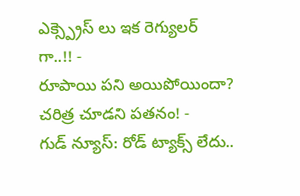ఎక్స్ప్రెస్ లు ఇక రెగ్యులర్ గా..!! -
రూపాయి పని అయిపోయిందా? చరిత్ర చూడని పతనం! -
గుడ్ న్యూస్: రోడ్ ట్యాక్స్ లేదు..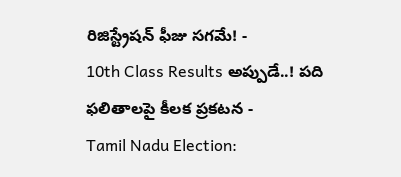రిజిస్ట్రేషన్ ఫీజు సగమే! -
10th Class Results అప్పుడే..! పది ఫలితాలపై కీలక ప్రకటన -
Tamil Nadu Election: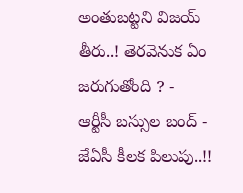అంతుబట్టని విజయ్ తీరు..! తెరవెనుక ఏం జరుగుతోంది ? -
ఆర్టీసీ బస్సుల బంద్ - జేఏసీ కీలక పిలుపు..!!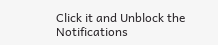Click it and Unblock the Notifications